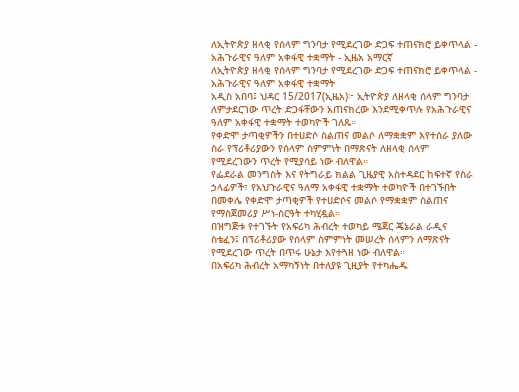ለኢትዮጵያ ዘላቂ የሰላም ግንባታ የሚደረገው ድጋፍ ተጠናክሮ ይቀጥላል - አሕጉራዊና ዓለም አቀፋዊ ተቋማት - ኢዜአ አማርኛ
ለኢትዮጵያ ዘላቂ የሰላም ግንባታ የሚደረገው ድጋፍ ተጠናክሮ ይቀጥላል - አሕጉራዊና ዓለም አቀፋዊ ተቋማት
አዲስ አበባ፤ ህዳር 15/2017(ኢዜአ)፦ ኢትዮጵያ ለዘላቂ ሰላም ግንባታ ለምታደርገው ጥረት ድጋፋቸውን አጠናክረው እንደሚቀጥሉ የአሕጉራዊና ዓለም አቀፋዊ ተቋማት ተወካዮች ገለጹ።
የቀድሞ ታጣቂዎችን በተሀድሶ ስልጠና መልሶ ለማቋቋም እየተሰራ ያለው ስራ የፕሪቶሪያውን የሰላም ስምምነት በማጽናት ለዘላቂ ሰላም የሚደረገውን ጥረት የሚያሳይ ነው ብለዋል።
የፌደራል መንግስት እና የትግራይ ክልል ጊዜያዊ አስተዳደር ከፍተኛ የስራ ኃላፊዎች፣ የአህጉራዊና ዓለማ አቀፋዊ ተቋማት ተወካዮች በተገኙበት በመቀሌ የቀድሞ ታጣቂዎች የተሀድሶና መልሶ የማቋቋም ስልጠና የማስጀመሪያ ሥነ-ስርዓት ተካሂዷል።
በዝግጅቱ የተገኙት የአፍሪካ ሕብረት ተወካይ ሜጀር ጄኔራል ራዲና ስቴፈን፤ በፕሪቶሪያው የሰላም ስምምነት መሠረት ሰላምን ለማጽናት የሚደረገው ጥረት በጥሩ ሁኔታ እየተጓዘ ነው ብለዋል።
በአፍሪካ ሕብረት አማካኝነት በተለያዩ ጊዚያት የተካሔዱ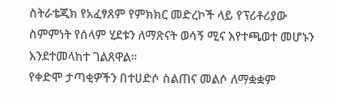ስትራቴጂክ የአፈፃጸም የምክክር መድረኮች ላይ የፕሪቶሪያው ስምምነት የሰላም ሂደቱን ለማጽናት ወሳኝ ሚና እየተጫወተ መሆኑን እንደተመላከተ ገልጸዋል።
የቀድሞ ታጣቂዎችን በተሀድሶ ስልጠና መልሶ ለማቋቋም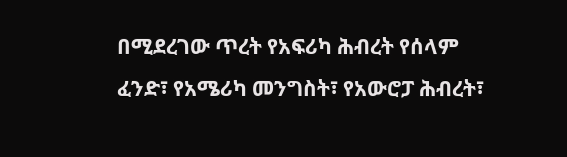በሚደረገው ጥረት የአፍሪካ ሕብረት የሰላም ፈንድ፣ የአሜሪካ መንግስት፣ የአውሮፓ ሕብረት፣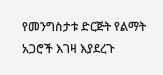የመንግስታቱ ድርጅት የልማት አጋሮች እገዛ እያደረጉ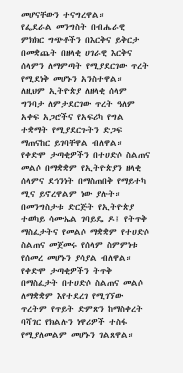መሆናቸውን ተናግረዋል።
የፌደራል መንግስት በብሔራዊ ምክክር ግጭቶችን በእርቅና ይቅርታ በመቋጨት በዘላቂ ሀገራዊ እርቅና ሰላምን ለማምጣት የሚያደርገው ጥረት የሚደነቅ መሆኑን አንስተዋል።
ለዚህም ኢትዮጵያ ለዘላቂ ሰላም ግንባታ ለምታደርገው ጥረት ዓለም አቀፍ አጋሮችና የአፍሪካ የግል ተቋማት የሚያደርጉትን ድጋፍ ማጠናከር ይገባቸዋል ብለዋል።
የቀድሞ ታጣቂዎችን በተሀድሶ ስልጠና መልሶ በማቋቋም የኢትዮጵያን ዘላቂ ሰላምና ደኅንነት በማስጠበቅ የማይተካ ሚና ይኖረዋልም ነው ያሉት።
በመንግስታቱ ድርጅት የኢትዮጵያ ተወካይ ሳሙኤል ገባይዴ ዶ፤ የትጥቅ ማስፈታትና የመልሶ ማቋቋም የተሀድሶ ስልጠና መጀመሩ የሰላም ስምምነቱ የሰመረ መሆኑን ያሳያል ብለዋል።
የቀድሞ ታጣቂዎችን ትጥቅ በማስፈታት በተሀድሶ ስልጠና መልሶ ለማቋቋም እየተደረገ የሚገኘው ጥረትም የጥይት ድምጽን ከማስቀረት ባሻገር የክልሉን ነዋሪዎች ተስፋ የሚያለመልም መሆኑን ገልጸዋል።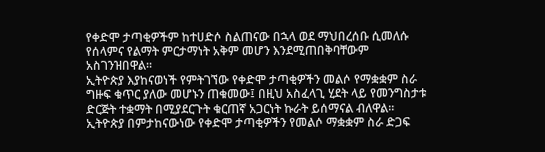የቀድሞ ታጣቂዎችም ከተሀድሶ ስልጠናው በኋላ ወደ ማህበረሰቡ ሲመለሱ የሰላምና የልማት ምርታማነት አቅም መሆን እንደሚጠበቅባቸውም አስገንዝበዋል።
ኢትዮጵያ እያከናወነች የምትገኘው የቀድሞ ታጣቂዎችን መልሶ የማቋቋም ስራ ግዙፍ ቁጥር ያለው መሆኑን ጠቁመው፤ በዚህ አስፈላጊ ሂደት ላይ የመንግስታቱ ድርጅት ተቋማት በሚያደርጉት ቁርጠኛ አጋርነት ኩራት ይሰማናል ብለዋል።
ኢትዮጵያ በምታከናውነው የቀድሞ ታጣቂዎችን የመልሶ ማቋቋም ስራ ድጋፍ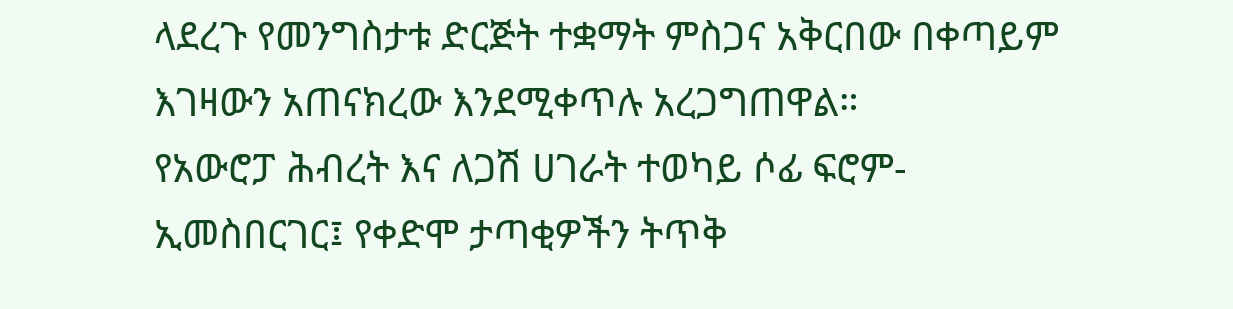ላደረጉ የመንግስታቱ ድርጅት ተቋማት ምስጋና አቅርበው በቀጣይም እገዛውን አጠናክረው እንደሚቀጥሉ አረጋግጠዋል።
የአውሮፓ ሕብረት እና ለጋሽ ሀገራት ተወካይ ሶፊ ፍሮም-ኢመስበርገር፤ የቀድሞ ታጣቂዎችን ትጥቅ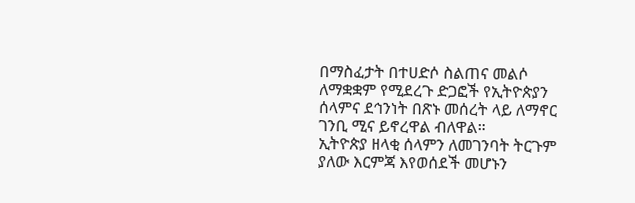በማስፈታት በተሀድሶ ስልጠና መልሶ ለማቋቋም የሚደረጉ ድጋፎች የኢትዮጵያን ሰላምና ደኅንነት በጽኑ መሰረት ላይ ለማኖር ገንቢ ሚና ይኖረዋል ብለዋል።
ኢትዮጵያ ዘላቂ ሰላምን ለመገንባት ትርጉም ያለው እርምጃ እየወሰደች መሆኑን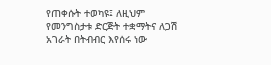የጠቀሱት ተወካዩ፤ ለዚህም የመንግስታቱ ድርጅት ተቋማትና ለጋሽ አገራት በትብብር እየሰሩ ነው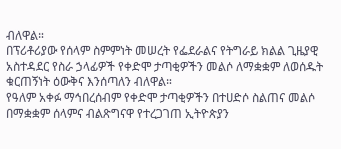ብለዋል።
በፕሪቶሪያው የሰላም ስምምነት መሠረት የፌደራልና የትግራይ ክልል ጊዜያዊ አስተዳደር የስራ ኃላፊዎች የቀድሞ ታጣቂዎችን መልሶ ለማቋቋም ለወሰዱት ቁርጠኝነት ዕውቅና እንሰጣለን ብለዋል።
የዓለም አቀፉ ማኅበረሰብም የቀድሞ ታጣቂዎችን በተሀድሶ ስልጠና መልሶ በማቋቋም ሰላምና ብልጽግናዋ የተረጋገጠ ኢትዮጵያን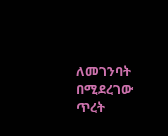ለመገንባት በሚደረገው ጥረት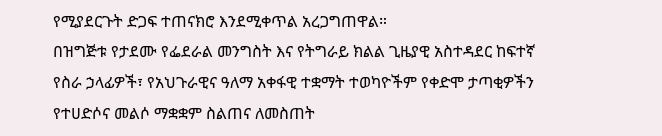የሚያደርጉት ድጋፍ ተጠናክሮ እንደሚቀጥል አረጋግጠዋል።
በዝግጅቱ የታደሙ የፌደራል መንግስት እና የትግራይ ክልል ጊዜያዊ አስተዳደር ከፍተኛ የስራ ኃላፊዎች፣ የአህጉራዊና ዓለማ አቀፋዊ ተቋማት ተወካዮችም የቀድሞ ታጣቂዎችን የተሀድሶና መልሶ ማቋቋም ስልጠና ለመስጠት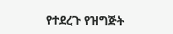የተደረጉ የዝግጅት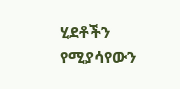ሂደቶችን የሚያሳየውን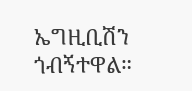ኤግዚቢሽን ጎብኝተዋል።